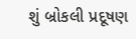શું બ્રોકલી પ્રદૂષણ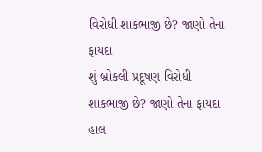વિરોધી શાકભાજી છે? જાણો તેના ફાયદા
શું બ્રોકલી પ્રદૂષણ વિરોધી શાકભાજી છે? જાણો તેના ફાયદા
હાલ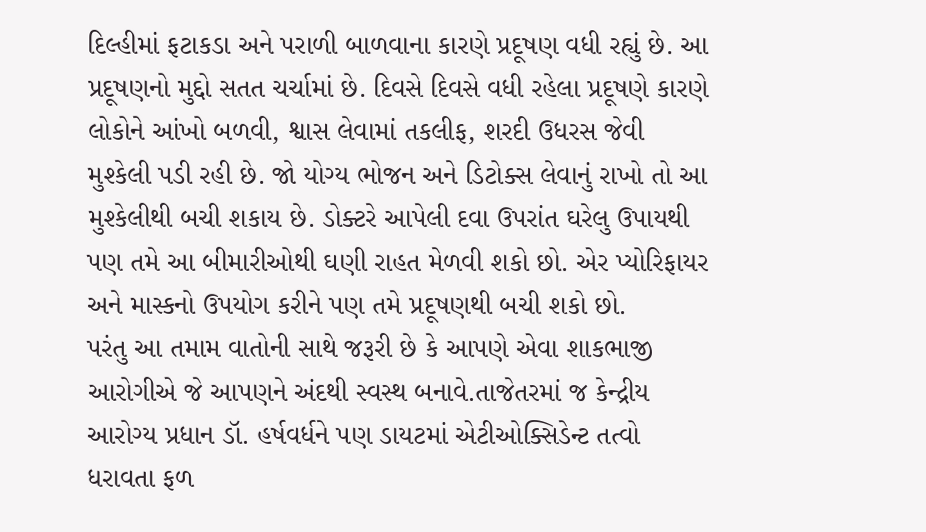દિલ્હીમાં ફટાકડા અને પરાળી બાળવાના કારણે પ્રદૂષણ વધી રહ્યું છે. આ પ્રદૂષણનો મુદ્દો સતત ચર્ચામાં છે. દિવસે દિવસે વધી રહેલા પ્રદૂષણે કારણે લોકોને આંખો બળવી, શ્વાસ લેવામાં તકલીફ, શરદી ઉધરસ જેવી મુશ્કેલી પડી રહી છે. જો યોગ્ય ભોજન અને ડિટોક્સ લેવાનું રાખો તો આ મુશ્કેલીથી બચી શકાય છે. ડોક્ટરે આપેલી દવા ઉપરાંત ઘરેલુ ઉપાયથી પણ તમે આ બીમારીઓથી ઘણી રાહત મેળવી શકો છો. એર પ્યોરિફાયર અને માસ્કનો ઉપયોગ કરીને પણ તમે પ્રદૂષણથી બચી શકો છો.
પરંતુ આ તમામ વાતોની સાથે જરૂરી છે કે આપણે એવા શાકભાજી આરોગીએ જે આપણને અંદથી સ્વસ્થ બનાવે.તાજેતરમાં જ કેન્દ્રીય આરોગ્ય પ્રધાન ડૉ. હર્ષવર્ધને પણ ડાયટમાં એટીઓક્સિડેન્ટ તત્વો ધરાવતા ફળ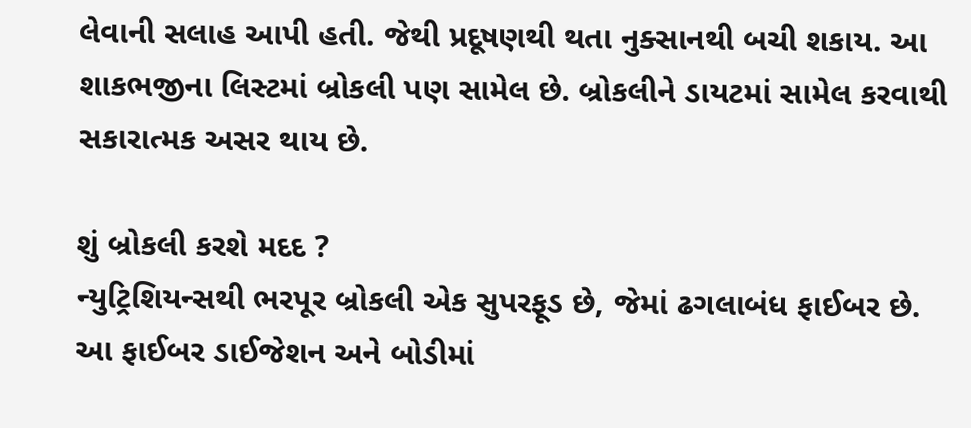લેવાની સલાહ આપી હતી. જેથી પ્રદૂષણથી થતા નુક્સાનથી બચી શકાય. આ શાકભજીના લિસ્ટમાં બ્રોકલી પણ સામેલ છે. બ્રોકલીને ડાયટમાં સામેલ કરવાથી સકારાત્મક અસર થાય છે.

શું બ્રોકલી કરશે મદદ ?
ન્યુટ્રિશિયન્સથી ભરપૂર બ્રોકલી એક સુપરફૂડ છે, જેમાં ઢગલાબંધ ફાઈબર છે. આ ફાઈબર ડાઈજેશન અને બોડીમાં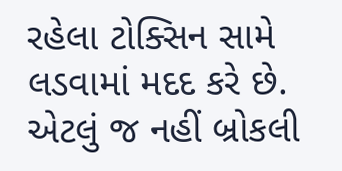રહેલા ટોક્સિન સામે લડવામાં મદદ કરે છે. એટલું જ નહીં બ્રોકલી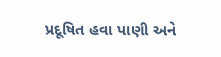પ્રદૂષિત હવા પાણી અને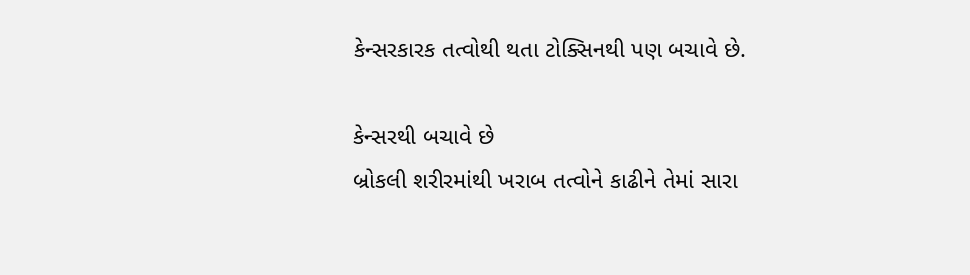કેન્સરકારક તત્વોથી થતા ટોક્સિનથી પણ બચાવે છે.

કેન્સરથી બચાવે છે
બ્રોકલી શરીરમાંથી ખરાબ તત્વોને કાઢીને તેમાં સારા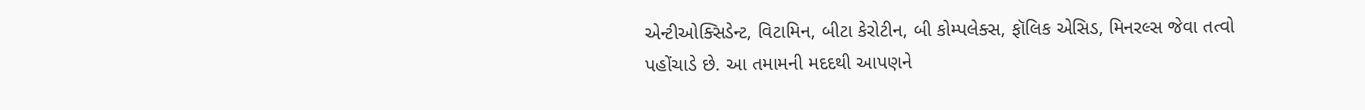એન્ટીઓક્સિડેન્ટ, વિટામિન, બીટા કેરોટીન, બી કોમ્પલેક્સ, ફૉલિક એસિડ, મિનરલ્સ જેવા તત્વો પહોંચાડે છે. આ તમામની મદદથી આપણને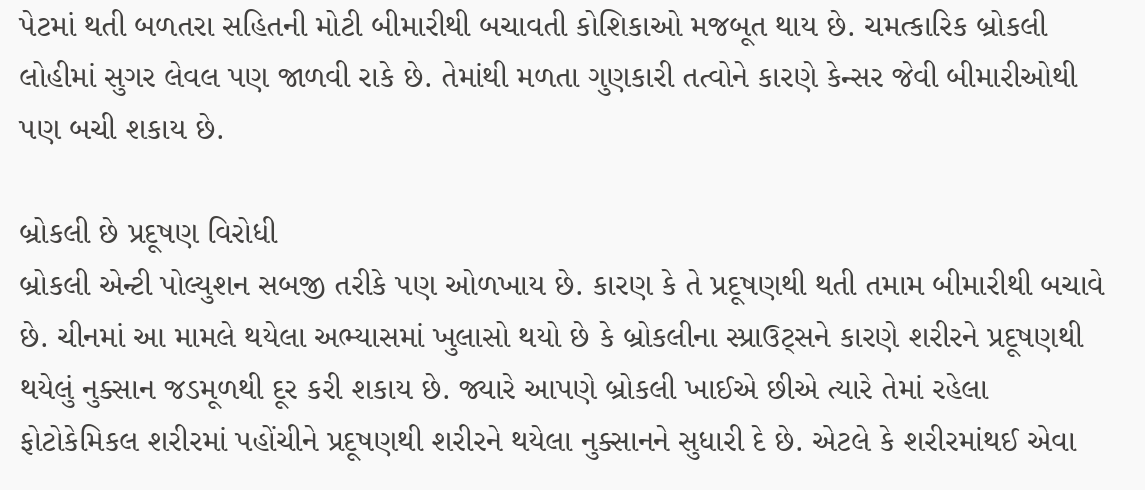પેટમાં થતી બળતરા સહિતની મોટી બીમારીથી બચાવતી કોશિકાઓ મજબૂત થાય છે. ચમત્કારિક બ્રોકલી લોહીમાં સુગર લેવલ પણ જાળવી રાકે છે. તેમાંથી મળતા ગુણકારી તત્વોને કારણે કેન્સર જેવી બીમારીઓથી પણ બચી શકાય છે.

બ્રોકલી છે પ્રદૂષણ વિરોધી
બ્રોકલી એન્ટી પોલ્યુશન સબજી તરીકે પણ ઓળખાય છે. કારણ કે તે પ્રદૂષણથી થતી તમામ બીમારીથી બચાવે છે. ચીનમાં આ મામલે થયેલા અભ્યાસમાં ખુલાસો થયો છે કે બ્રોકલીના સ્પ્રાઉટ્સને કારણે શરીરને પ્રદૂષણથી થયેલું નુક્સાન જડમૂળથી દૂર કરી શકાય છે. જ્યારે આપણે બ્રોકલી ખાઈએ છીએ ત્યારે તેમાં રહેલા ફોટોકેમિકલ શરીરમાં પહોંચીને પ્રદૂષણથી શરીરને થયેલા નુક્સાનને સુધારી દે છે. એટલે કે શરીરમાંથઈ એવા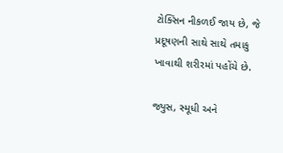ટોક્સિન નીકળઈ જાય છે, જે પ્રદૂષણની સાથે સાથે તમાકુ ખાવાથી શરીરમાં પહોંચે છે.

જ્યુસ, સ્મૂધી અને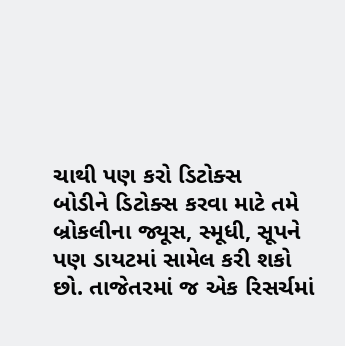ચાથી પણ કરો ડિટોક્સ
બોડીને ડિટોક્સ કરવા માટે તમે બ્રોકલીના જ્યૂસ, સ્મૂધી, સૂપને પણ ડાયટમાં સામેલ કરી શકો છો. તાજેતરમાં જ એક રિસર્ચમાં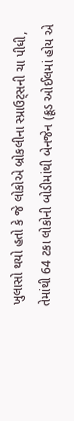ખુલાસો થયો હતો કે જે લોકોએ બ્રોકલીના સ્પ્રાઉટ્સની ચા પીધી, તેમાંથી 64 ટકા લોકોની બોડીમાંથી બેનજેન (ક્રૂડ ઓઈલમાં હોય એ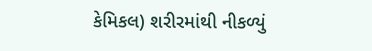કેમિકલ) શરીરમાંથી નીકળ્યું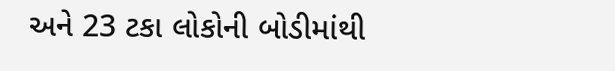અને 23 ટકા લોકોની બોડીમાંથી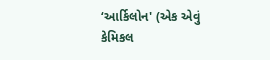‘આર્કિલોન' (એક એવું કેમિકલ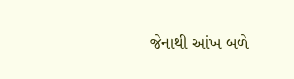જેનાથી આંખ બળે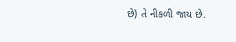છે) તે નીકળી જાય છે.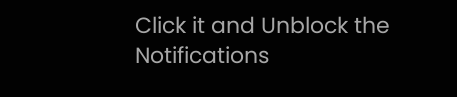Click it and Unblock the Notifications